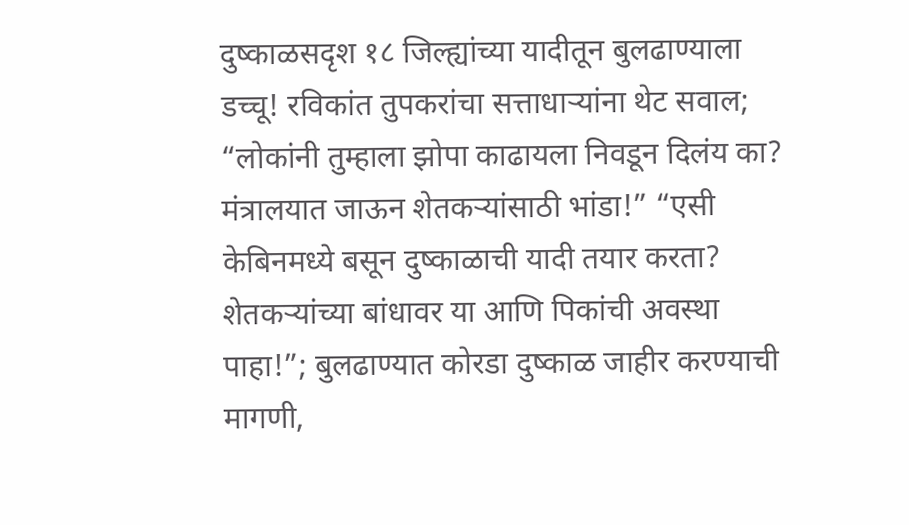दुष्काळसदृश १८ जिल्ह्यांच्या यादीतून बुलढाण्याला डच्चू! रविकांत तुपकरांचा सत्ताधाऱ्यांना थेट सवाल; “लोकांनी तुम्हाला झोपा काढायला निवडून दिलंय का? मंत्रालयात जाऊन शेतकऱ्यांसाठी भांडा!” “एसी केबिनमध्ये बसून दुष्काळाची यादी तयार करता? शेतकऱ्यांच्या बांधावर या आणि पिकांची अवस्था पाहा!”; बुलढाण्यात कोरडा दुष्काळ जाहीर करण्याची मागणी,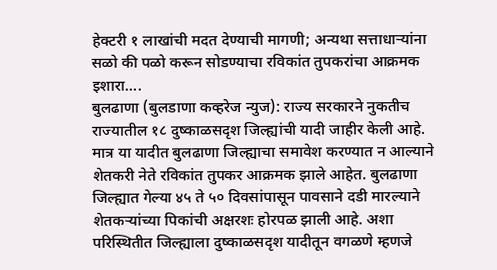हेक्टरी १ लाखांची मदत देण्याची मागणी; अन्यथा सत्ताधाऱ्यांना सळो की पळो करून सोडण्याचा रविकांत तुपकरांचा आक्रमक इशारा….
बुलढाणा (बुलडाणा कव्हरेज न्युज): राज्य सरकारने नुकतीच राज्यातील १८ दुष्काळसदृश जिल्ह्यांची यादी जाहीर केली आहे. मात्र या यादीत बुलढाणा जिल्ह्याचा समावेश करण्यात न आल्याने शेतकरी नेते रविकांत तुपकर आक्रमक झाले आहेत. बुलढाणा जिल्ह्यात गेल्या ४५ ते ५० दिवसांपासून पावसाने दडी मारल्याने शेतकऱ्यांच्या पिकांची अक्षरशः होरपळ झाली आहे. अशा परिस्थितीत जिल्ह्याला दुष्काळसदृश यादीतून वगळणे म्हणजे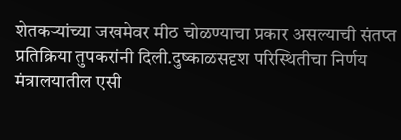शेतकऱ्यांच्या जखमेवर मीठ चोळण्याचा प्रकार असल्याची संतप्त प्रतिक्रिया तुपकरांनी दिली.दुष्काळसदृश परिस्थितीचा निर्णय मंत्रालयातील एसी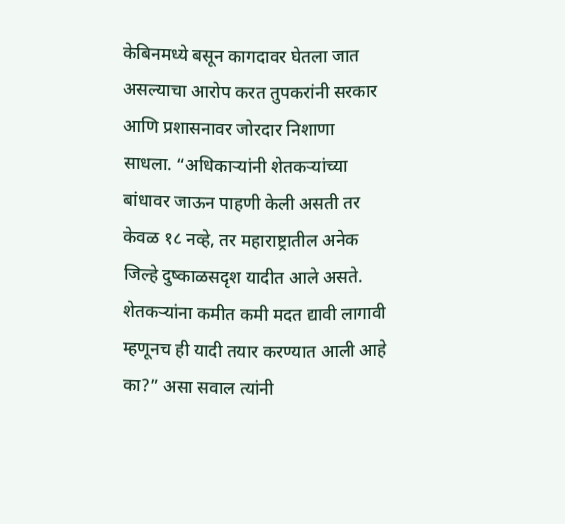केबिनमध्ये बसून कागदावर घेतला जात असल्याचा आरोप करत तुपकरांनी सरकार आणि प्रशासनावर जोरदार निशाणा साधला. “अधिकाऱ्यांनी शेतकऱ्यांच्या बांधावर जाऊन पाहणी केली असती तर केवळ १८ नव्हे, तर महाराष्ट्रातील अनेक जिल्हे दुष्काळसदृश यादीत आले असते. शेतकऱ्यांना कमीत कमी मदत द्यावी लागावी म्हणूनच ही यादी तयार करण्यात आली आहे का?” असा सवाल त्यांनी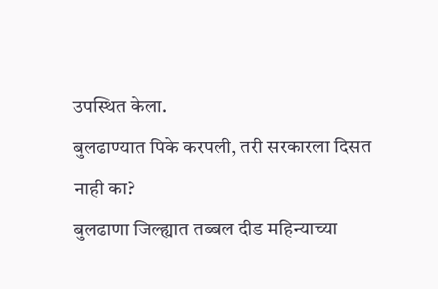उपस्थित केला.
बुलढाण्यात पिके करपली, तरी सरकारला दिसत नाही का?
बुलढाणा जिल्ह्यात तब्बल दीड महिन्याच्या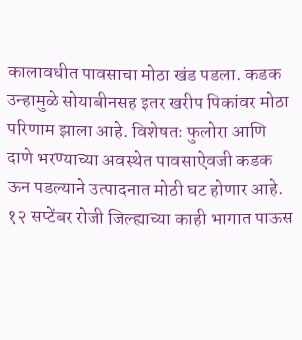कालावधीत पावसाचा मोठा खंड पडला. कडक उन्हामुळे सोयाबीनसह इतर खरीप पिकांवर मोठा परिणाम झाला आहे. विशेषतः फुलोरा आणि दाणे भरण्याच्या अवस्थेत पावसाऐवजी कडक ऊन पडल्याने उत्पादनात मोठी घट होणार आहे. १२ सप्टेंबर रोजी जिल्ह्याच्या काही भागात पाऊस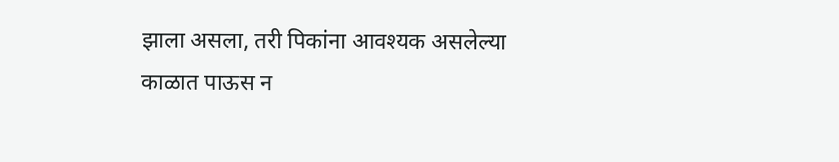झाला असला, तरी पिकांना आवश्यक असलेल्या काळात पाऊस न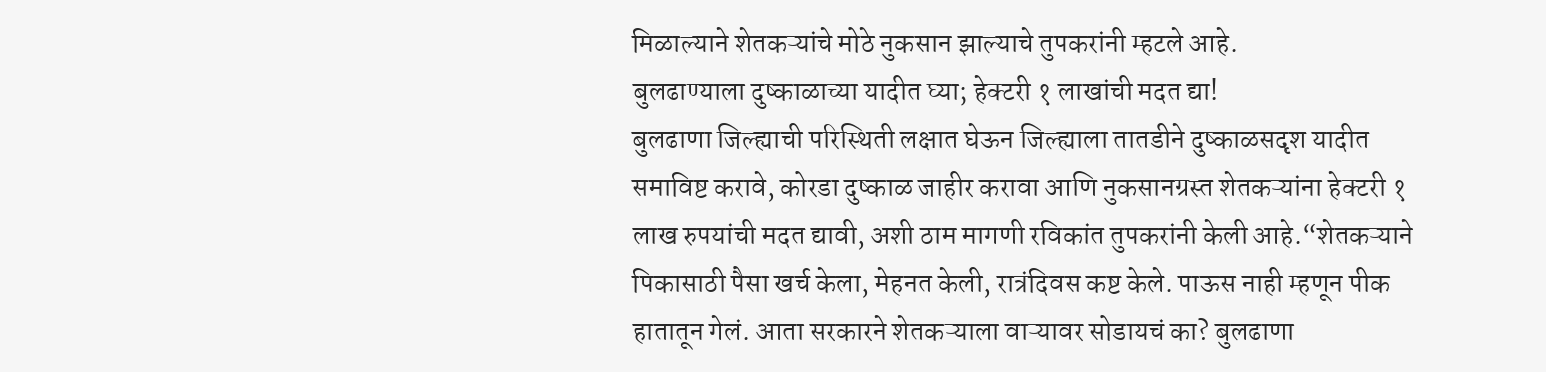मिळाल्याने शेतकऱ्यांचे मोठे नुकसान झाल्याचे तुपकरांनी म्हटले आहे.
बुलढाण्याला दुष्काळाच्या यादीत घ्या; हेक्टरी १ लाखांची मदत द्या!
बुलढाणा जिल्ह्याची परिस्थिती लक्षात घेऊन जिल्ह्याला तातडीने दुष्काळसदृश यादीत समाविष्ट करावे, कोरडा दुष्काळ जाहीर करावा आणि नुकसानग्रस्त शेतकऱ्यांना हेक्टरी १ लाख रुपयांची मदत द्यावी, अशी ठाम मागणी रविकांत तुपकरांनी केली आहे.“शेतकऱ्याने पिकासाठी पैसा खर्च केला, मेहनत केली, रात्रंदिवस कष्ट केले. पाऊस नाही म्हणून पीक हातातून गेलं. आता सरकारने शेतकऱ्याला वाऱ्यावर सोडायचं का? बुलढाणा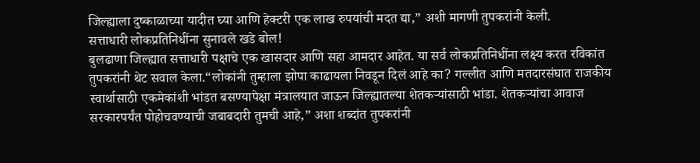जिल्ह्याला दुष्काळाच्या यादीत घ्या आणि हेक्टरी एक लाख रुपयांची मदत द्या,” अशी मागणी तुपकरांनी केली.
सत्ताधारी लोकप्रतिनिधींना सुनावले खडे बोल!
बुलढाणा जिल्ह्यात सत्ताधारी पक्षाचे एक खासदार आणि सहा आमदार आहेत. या सर्व लोकप्रतिनिधींना लक्ष्य करत रविकांत तुपकरांनी थेट सवाल केला.“लोकांनी तुम्हाला झोपा काढायला निवडून दिलं आहे का? गल्लीत आणि मतदारसंघात राजकीय स्वार्थासाठी एकमेकांशी भांडत बसण्यापेक्षा मंत्रालयात जाऊन जिल्ह्यातल्या शेतकऱ्यांसाठी भांडा. शेतकऱ्यांचा आवाज सरकारपर्यंत पोहोचवण्याची जबाबदारी तुमची आहे,” अशा शब्दांत तुपकरांनी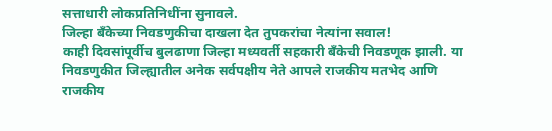सत्ताधारी लोकप्रतिनिधींना सुनावले.
जिल्हा बँकेच्या निवडणुकीचा दाखला देत तुपकरांचा नेत्यांना सवाल!
काही दिवसांपूर्वीच बुलढाणा जिल्हा मध्यवर्ती सहकारी बँकेची निवडणूक झाली. या निवडणुकीत जिल्ह्यातील अनेक सर्वपक्षीय नेते आपले राजकीय मतभेद आणि राजकीय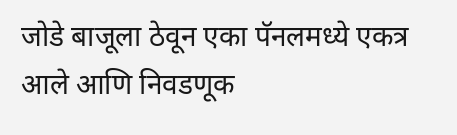जोडे बाजूला ठेवून एका पॅनलमध्ये एकत्र आले आणि निवडणूक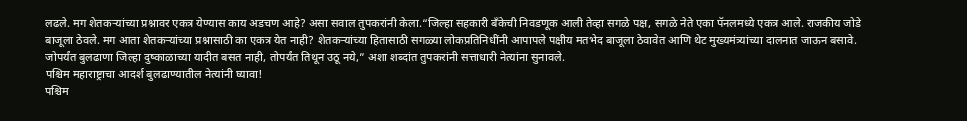लढले. मग शेतकऱ्यांच्या प्रश्नावर एकत्र येण्यास काय अडचण आहे? असा सवाल तुपकरांनी केला.“जिल्हा सहकारी बँकेची निवडणूक आली तेव्हा सगळे पक्ष, सगळे नेते एका पॅनलमध्ये एकत्र आले. राजकीय जोडे बाजूला ठेवले. मग आता शेतकऱ्यांच्या प्रश्नासाठी का एकत्र येत नाही? शेतकऱ्यांच्या हितासाठी सगळ्या लोकप्रतिनिधींनी आपापले पक्षीय मतभेद बाजूला ठेवावेत आणि थेट मुख्यमंत्र्यांच्या दालनात जाऊन बसावे. जोपर्यंत बुलढाणा जिल्हा दुष्काळाच्या यादीत बसत नाही, तोपर्यंत तिथून उठू नये,” अशा शब्दांत तुपकरांनी सत्ताधारी नेत्यांना सुनावले.
पश्चिम महाराष्ट्राचा आदर्श बुलढाण्यातील नेत्यांनी घ्यावा!
पश्चिम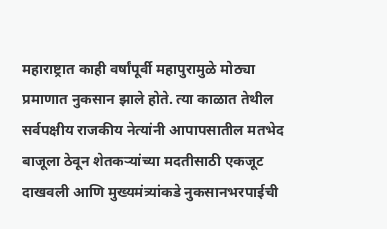महाराष्ट्रात काही वर्षांपूर्वी महापुरामुळे मोठ्या प्रमाणात नुकसान झाले होते. त्या काळात तेथील सर्वपक्षीय राजकीय नेत्यांनी आपापसातील मतभेद बाजूला ठेवून शेतकऱ्यांच्या मदतीसाठी एकजूट दाखवली आणि मुख्यमंत्र्यांकडे नुकसानभरपाईची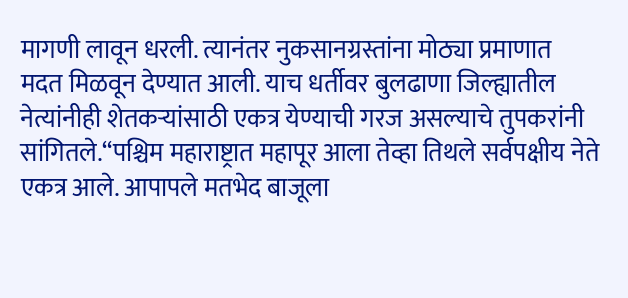मागणी लावून धरली. त्यानंतर नुकसानग्रस्तांना मोठ्या प्रमाणात मदत मिळवून देण्यात आली. याच धर्तीवर बुलढाणा जिल्ह्यातील नेत्यांनीही शेतकऱ्यांसाठी एकत्र येण्याची गरज असल्याचे तुपकरांनी सांगितले.“पश्चिम महाराष्ट्रात महापूर आला तेव्हा तिथले सर्वपक्षीय नेते एकत्र आले. आपापले मतभेद बाजूला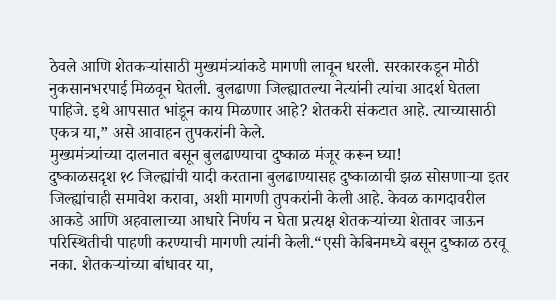ठेवले आणि शेतकऱ्यांसाठी मुख्यमंत्र्यांकडे मागणी लावून धरली. सरकारकडून मोठी नुकसानभरपाई मिळवून घेतली. बुलढाणा जिल्ह्यातल्या नेत्यांनी त्यांचा आदर्श घेतला पाहिजे. इथे आपसात भांडून काय मिळणार आहे? शेतकरी संकटात आहे. त्याच्यासाठी एकत्र या,” असे आवाहन तुपकरांनी केले.
मुख्यमंत्र्यांच्या दालनात बसून बुलढाण्याचा दुष्काळ मंजूर करून घ्या!
दुष्काळसदृश १८ जिल्ह्यांची यादी करताना बुलढाण्यासह दुष्काळाची झळ सोसणाऱ्या इतर जिल्ह्यांचाही समावेश करावा, अशी मागणी तुपकरांनी केली आहे. केवळ कागदावरील आकडे आणि अहवालाच्या आधारे निर्णय न घेता प्रत्यक्ष शेतकऱ्यांच्या शेतावर जाऊन परिस्थितीची पाहणी करण्याची मागणी त्यांनी केली.“एसी केबिनमध्ये बसून दुष्काळ ठरवू नका. शेतकऱ्यांच्या बांधावर या,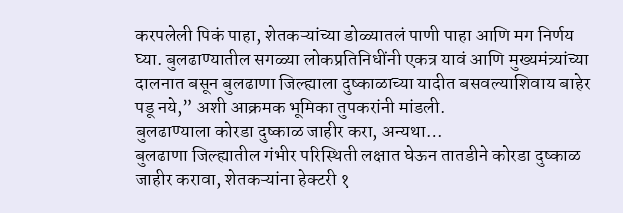करपलेली पिकं पाहा, शेतकऱ्यांच्या डोळ्यातलं पाणी पाहा आणि मग निर्णय घ्या. बुलढाण्यातील सगळ्या लोकप्रतिनिधींनी एकत्र यावं आणि मुख्यमंत्र्यांच्या दालनात बसून बुलढाणा जिल्ह्याला दुष्काळाच्या यादीत बसवल्याशिवाय बाहेर पडू नये,” अशी आक्रमक भूमिका तुपकरांनी मांडली.
बुलढाण्याला कोरडा दुष्काळ जाहीर करा, अन्यथा…
बुलढाणा जिल्ह्यातील गंभीर परिस्थिती लक्षात घेऊन तातडीने कोरडा दुष्काळ जाहीर करावा, शेतकऱ्यांना हेक्टरी १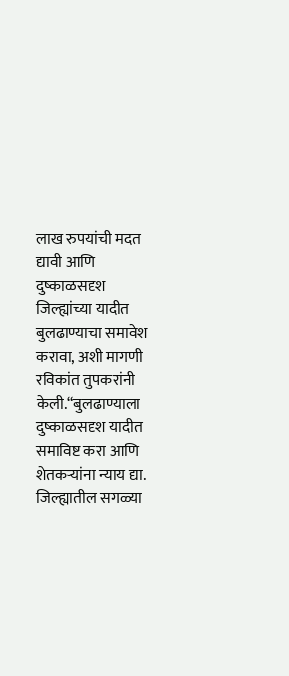लाख रुपयांची मदत द्यावी आणि दुष्काळसदृश जिल्ह्यांच्या यादीत बुलढाण्याचा समावेश करावा, अशी मागणी रविकांत तुपकरांनी केली.“बुलढाण्याला दुष्काळसदृश यादीत समाविष्ट करा आणि शेतकऱ्यांना न्याय द्या. जिल्ह्यातील सगळ्या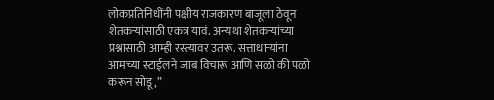लोकप्रतिनिधींनी पक्षीय राजकारण बाजूला ठेवून शेतकऱ्यांसाठी एकत्र यावं. अन्यथा शेतकऱ्यांच्या प्रश्नासाठी आम्ही रस्त्यावर उतरू. सत्ताधाऱ्यांना आमच्या स्टाईलने जाब विचारू आणि सळो की पळो करून सोडू,”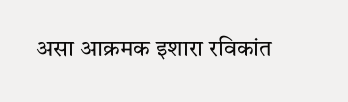असा आक्रमक इशारा रविकांत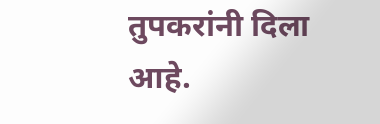तुपकरांनी दिला आहे.